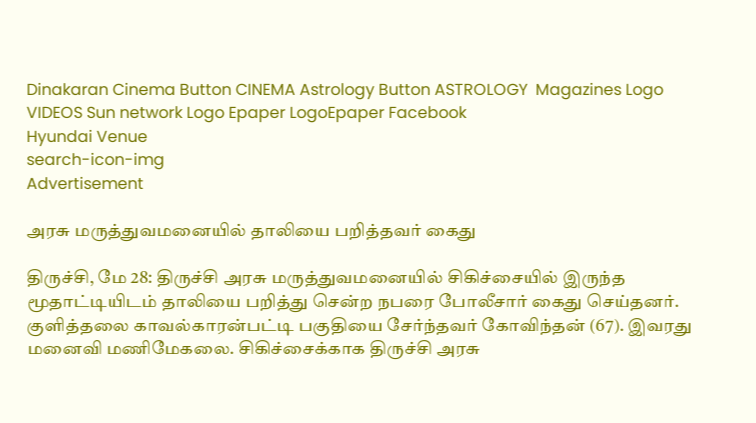Dinakaran Cinema Button CINEMA Astrology Button ASTROLOGY  Magazines Logo VIDEOS Sun network Logo Epaper LogoEpaper Facebook
Hyundai Venue
search-icon-img
Advertisement

அரசு மருத்துவமனையில் தாலியை பறித்தவர் கைது

திருச்சி, மே 28: திருச்சி அரசு மருத்துவமனையில் சிகிச்சையில் இருந்த மூதாட்டியிடம் தாலியை பறித்து சென்ற நபரை போலீசார் கைது செய்தனர். குளித்தலை காவல்காரன்பட்டி பகுதியை சேர்ந்தவர் கோவிந்தன் (67). இவரது மனைவி மணிமேகலை. சிகிச்சைக்காக திருச்சி அரசு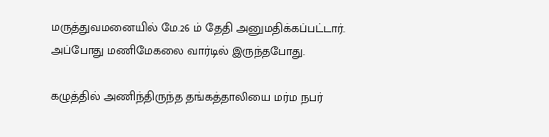மருத்துவமனையில் மே.26 ம் தேதி அனுமதிக்கப்பட்டார். அப்போது மணிமேகலை வார்டில் இருந்தபோது.

கழுத்தில் அணிந்திருந்த தங்கத்தாலியை மர்ம நபர்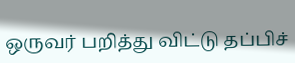ஒருவர் பறித்து விட்டு தப்பிச்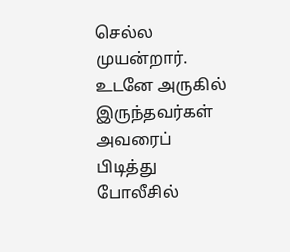செல்ல முயன்றார். உடனே அருகில் இருந்தவர்கள் அவரைப் பிடித்து போலீசில்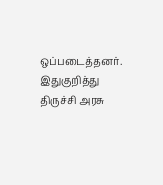ஒப்படைத்தனர். இதுகுறித்து திருச்சி அரசு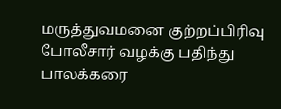மருத்துவமனை குற்றப்பிரிவு போலீசார் வழக்கு பதிந்து பாலக்கரை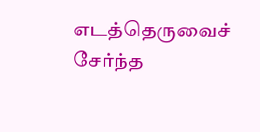எடத்தெருவைச் சேர்ந்த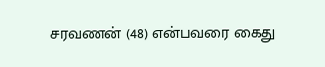சரவணன் (48) என்பவரை கைது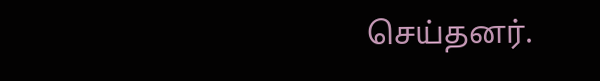செய்தனர்.